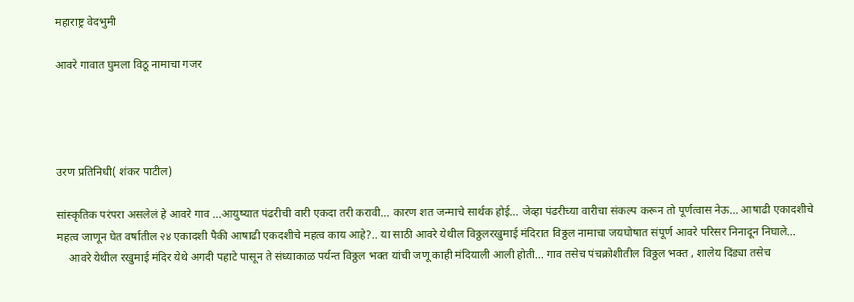महाराष्ट्र वेदभुमी

आवरे गावात घुमला विठू नामाचा गजर




उरण प्रतिनिधी( शंकर पाटील)

सांस्कृतिक परंपरा असलेलं हे आवरे गाव ...आयुष्यात पंढरीची वारी एकदा तरी करावी... कारण शत जन्माचे सार्थक होई... जेव्हा पंढरीच्या वारीचा संकल्प करून तो पूर्णत्वास नेऊ... आषाढी एकादशीचे महत्व जाणून घेत वर्षातील २४ एकादशी पैकी आषाढी एकदशीचे महत्व काय आहे?.. या साठी आवरे येथील विठ्ठलरखुमाई मंदिरात विठ्ठल नामाचा जयघोषात संपूर्ण आवरे परिसर निनादून निघाले...
    आवरे येथील रखुमाई मंदिर येथे अगदी पहाटे पासून ते संध्याकाळ पर्यन्त विठ्ठल भक्त यांची जणू काही मंदियाली आली होती... गाव तसेच पंचक्रोशीतील विठ्ठल भक्त , शालेय दिंड्या तसेच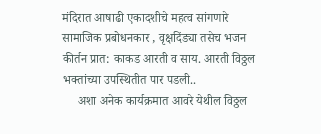मंदिरात आषाढी एकादशीचे महत्व सांगणारे सामाजिक प्रबोधनकार , वृक्षदिंड्या तसेच भजन कीर्तन प्रात: काकड आरती व साय. आरती विठ्ठल भक्तांच्या उपस्थितीत पार पडली..
     अशा अनेक कार्यक्रमात आवरे येथील विठ्ठल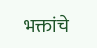भक्तांचे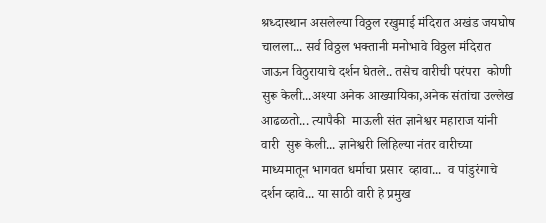श्रध्दास्थान असलेल्या विठ्ठल रखुमाई मंदिरात अखंड जयघोष चालला... सर्व विठ्ठल भक्तानी मनोभावे विठ्ठल मंदिरात जाऊन विठुरायाचे दर्शन घेतले.. तसेच वारीची परंपरा  कोणी सुरू केली...अश्या अनेक आख्यायिका,अनेक संतांचा उल्लेख आढळतो... त्यापैकी  माऊली संत ज्ञानेश्वर महाराज यांनी वारी  सुरू केली... ज्ञानेश्वरी लिहिल्या नंतर वारीच्या माध्यमातून भागवत धर्माचा प्रसार  व्हावा...  व पांडुरंगाचे  दर्शन व्हावे... या साठी वारी हे प्रमुख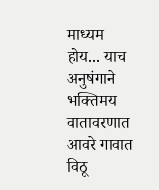माध्यम होय... याच अनुषंगाने भक्तिमय वातावरणात आवरे गावात विठू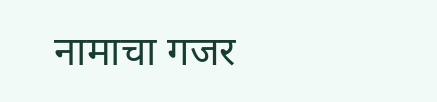नामाचा गजर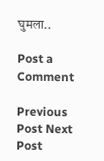घुमला..

Post a Comment

Previous Post Next Post